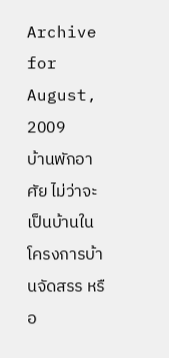Archive for August, 2009
บ้านพักอาศัย ไม่ว่าจะเป็นบ้านในโครงการบ้านจัดสรร หรือ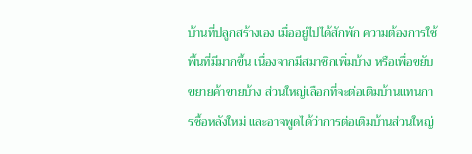บ้านที่ปลูกสร้างเอง เมื่ออยู่ไปได้สักพัก ความต้องการใช้พื้นที่มีมากขึ้น เนื่องจากมีสมาชิกเพิ่มบ้าง หรือเพื่อขยับขยายค้าขายบ้าง ส่วนใหญ่เลือกที่จะต่อเติมบ้านแทนการซื้อหลังใหม่ และอาจพูดได้ว่าการต่อเติมบ้านส่วนใหญ่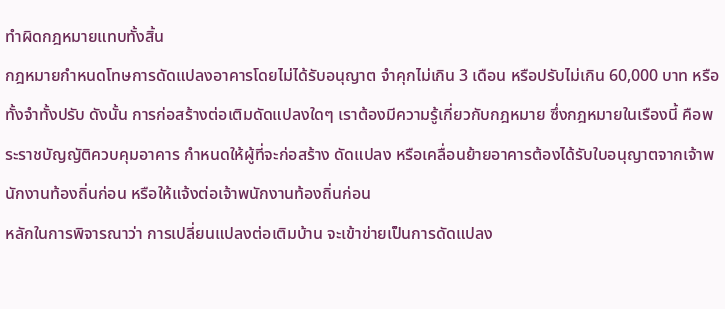ทำผิดกฎหมายแทบทั้งสิ้น
กฎหมายกำหนดโทษการดัดแปลงอาคารโดยไม่ได้รับอนุญาต จำคุกไม่เกิน 3 เดือน หรือปรับไม่เกิน 60,000 บาท หรือทั้งจำทั้งปรับ ดังนั้น การก่อสร้างต่อเติมดัดแปลงใดๆ เราต้องมีความรู้เกี่ยวกับกฎหมาย ซึ่งกฎหมายในเรืองนี้ คือพระราชบัญญัติควบคุมอาคาร กำหนดให้ผู้ที่จะก่อสร้าง ดัดแปลง หรือเคลื่อนย้ายอาคารต้องได้รับใบอนุญาตจากเจ้าพนักงานท้องถิ่นก่อน หรือให้แจ้งต่อเจ้าพนักงานท้องถิ่นก่อน
หลักในการพิจารณาว่า การเปลี่ยนแปลงต่อเติมบ้าน จะเข้าข่ายเป็นการดัดแปลง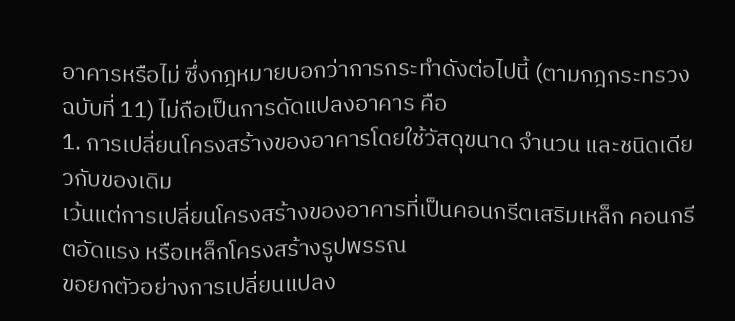อาคารหรือไม่ ซึ่งกฎหมายบอกว่าการกระทำดังต่อไปนี้ (ตามกฎกระทรวง ฉบับที่ 11) ไม่ถือเป็นการดัดแปลงอาคาร คือ
1. การเปลี่ยนโครงสร้างของอาคารโดยใช้วัสดุขนาด จำนวน และชนิดเดียวกับของเดิม
เว้นแต่การเปลี่ยนโครงสร้างของอาคารที่เป็นคอนกรีตเสริมเหล็ก คอนกรีตอัดแรง หรือเหล็กโครงสร้างรูปพรรณ
ขอยกตัวอย่างการเปลี่ยนแปลง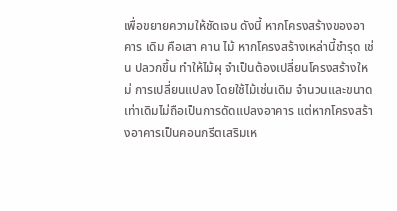เพื่อขยายความให้ชัดเจน ดังนี้ หากโครงสร้างของอาคาร เดิม คือเสา คาน ไม้ หากโครงสร้างเหล่านี้ชำรุด เช่น ปลวกขึ้น ทำให้ไม้ผุ จำเป็นต้องเปลี่ยนโครงสร้างใหม่ การเปลี่ยนแปลง โดยใช้ไม้เช่นเดิม จำนวนและขนาดเท่าเดิมไม่ถือเป็นการดัดแปลงอาคาร แต่หากโครงสร้างอาคารเป็นคอนกรีตเสริมเห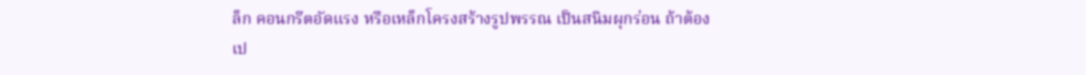ล็ก คอนกรีตอัดแรง หรือเหล็กโครงสร้างรูปพรรณ เป็นสนิมผุกร่อน ถ้าต้องเป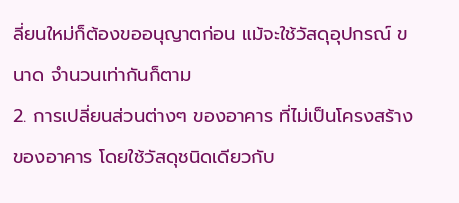ลี่ยนใหม่ก็ต้องขออนุญาตก่อน แม้จะใช้วัสดุอุปกรณ์ ขนาด จำนวนเท่ากันก็ตาม
2. การเปลี่ยนส่วนต่างๆ ของอาคาร ที่ไม่เป็นโครงสร้างของอาคาร โดยใช้วัสดุชนิดเดียวกับ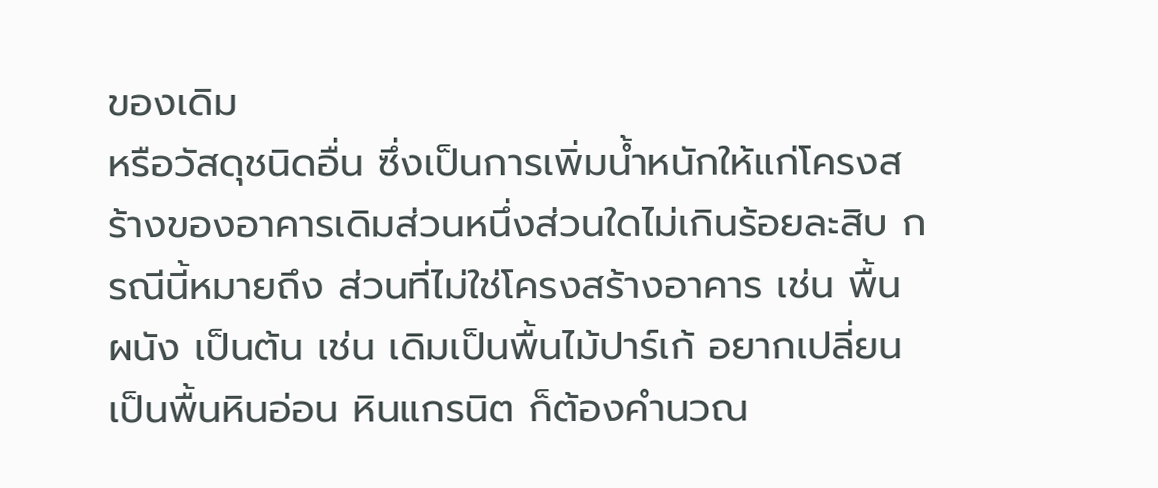ของเดิม
หรือวัสดุชนิดอื่น ซึ่งเป็นการเพิ่มน้ำหนักให้แก่โครงสร้างของอาคารเดิมส่วนหนึ่งส่วนใดไม่เกินร้อยละสิบ กรณีนี้หมายถึง ส่วนที่ไม่ใช่โครงสร้างอาคาร เช่น พื้น ผนัง เป็นต้น เช่น เดิมเป็นพื้นไม้ปาร์เก้ อยากเปลี่ยนเป็นพื้นหินอ่อน หินแกรนิต ก็ต้องคำนวณ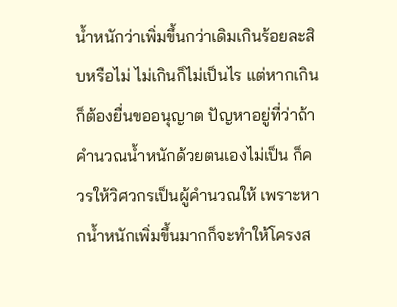น้ำหนักว่าเพิ่มขึ้นกว่าเดิมเกินร้อยละสิบหรือไม่ ไม่เกินก็ไม่เป็นไร แต่หากเกินก็ต้องยื่นขออนุญาต ปัญหาอยู่ที่ว่าถ้าคำนวณน้ำหนักด้วยตนเองไม่เป็น ก็ควรให้วิศวกรเป็นผู้คำนวณให้ เพราะหากน้ำหนักเพิ่มขึ้นมากก็จะทำให้โครงส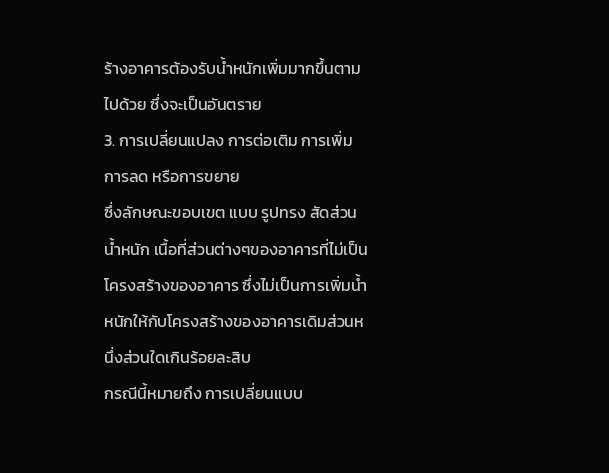ร้างอาคารต้องรับน้ำหนักเพิ่มมากขึ้นตามไปด้วย ซึ่งจะเป็นอันตราย
3. การเปลี่ยนแปลง การต่อเติม การเพิ่ม การลด หรือการขยาย
ซึ่งลักษณะขอบเขต แบบ รูปทรง สัดส่วน น้ำหนัก เนื้อที่ส่วนต่างๆของอาคารที่ไม่เป็นโครงสร้างของอาคาร ซึ่งไม่เป็นการเพิ่มน้ำหนักให้กับโครงสร้างของอาคารเดิมส่วนหนึ่งส่วนใดเกินร้อยละสิบ
กรณีนี้หมายถึง การเปลี่ยนแบบ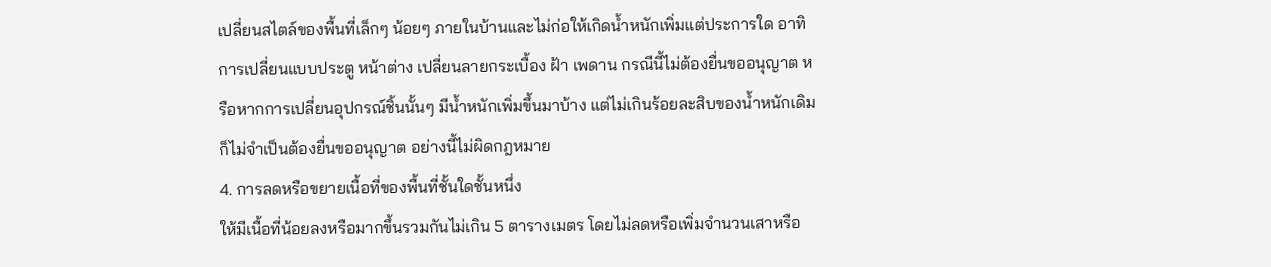เปลี่ยนสไตล์ของพื้นที่เล็กๆ น้อยๆ ภายในบ้านและไม่ก่อให้เกิดน้ำหนักเพิ่มแต่ประการใด อาทิ การเปลี่ยนแบบประตู หน้าต่าง เปลี่ยนลายกระเบื้อง ฝ้า เพดาน กรณีนี้ไม่ต้องยื่นขออนุญาต หรือหากการเปลี่ยนอุปกรณ์ชิ้นนั้นๆ มีน้ำหนักเพิ่มขึ้นมาบ้าง แต่ไม่เกินร้อยละสิบของน้ำหนักเดิมก็ไม่จำเป็นต้องยื่นขออนุญาต อย่างนี้ไม่ผิดกฎหมาย
4. การลดหรือขยายเนื้อที่ของพื้นที่ชั้นใดชั้นหนึ่ง
ให้มีเนื้อที่น้อยลงหรือมากขึ้นรวมกันไม่เกิน 5 ตารางเมตร โดยไม่ลดหรือเพิ่มจำนวนเสาหรือ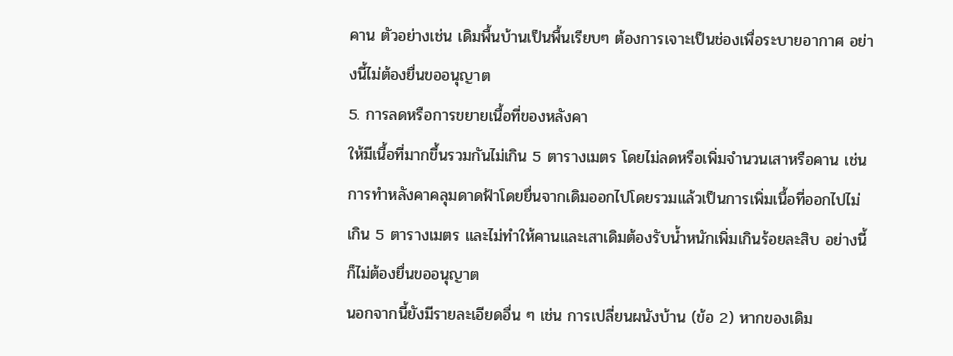คาน ตัวอย่างเช่น เดิมพื้นบ้านเป็นพื้นเรียบๆ ต้องการเจาะเป็นช่องเพื่อระบายอากาศ อย่างนี้ไม่ต้องยื่นขออนุญาต
5. การลดหรือการขยายเนื้อที่ของหลังคา
ให้มีเนื้อที่มากขึ้นรวมกันไม่เกิน 5 ตารางเมตร โดยไม่ลดหรือเพิ่มจำนวนเสาหรือคาน เช่น การทำหลังคาคลุมดาดฟ้าโดยยื่นจากเดิมออกไปโดยรวมแล้วเป็นการเพิ่มเนื้อที่ออกไปไม่เกิน 5 ตารางเมตร และไม่ทำให้คานและเสาเดิมต้องรับน้ำหนักเพิ่มเกินร้อยละสิบ อย่างนี้ก็ไม่ต้องยื่นขออนุญาต
นอกจากนี้ยังมีรายละเอียดอื่น ๆ เช่น การเปลี่ยนผนังบ้าน (ข้อ 2) หากของเดิม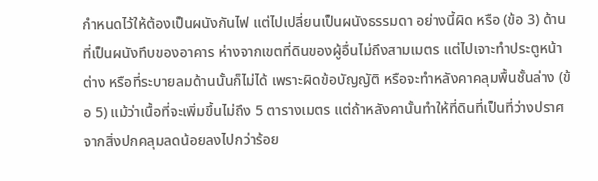กำหนดไว้ให้ต้องเป็นผนังกันไฟ แต่ไปเปลี่ยนเป็นผนังธรรมดา อย่างนี้ผิด หรือ (ข้อ 3) ด้านที่เป็นผนังทึบของอาคาร ห่างจากเขตที่ดินของผู้อื่นไม่ถึงสามเมตร แต่ไปเจาะทำประตูหน้าต่าง หรือที่ระบายลมด้านนั้นก็ไม่ได้ เพราะผิดข้อบัญญัติ หรือจะทำหลังคาคลุมพื้นชั้นล่าง (ข้อ 5) แม้ว่าเนื้อที่จะเพิ่มขึ้นไม่ถึง 5 ตารางเมตร แต่ถ้าหลังคานั้นทำให้ที่ดินที่เป็นที่ว่างปราศจากสิ่งปกคลุมลดน้อยลงไปกว่าร้อย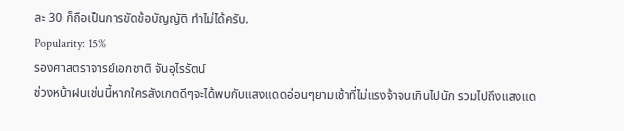ละ 30 ก็ถือเป็นการขัดข้อบัญญัติ ทำไม่ได้ครับ.
Popularity: 15%
รองศาสตราจารย์เอกชาติ จันอุไรรัตน์
ช่วงหน้าฝนเช่นนี้หากใครสังเกตดีๆจะได้พบกับแสงแดดอ่อนๆยามเช้าที่ไม่แรงจ้าจนเกินไปนัก รวมไปถึงแสงแด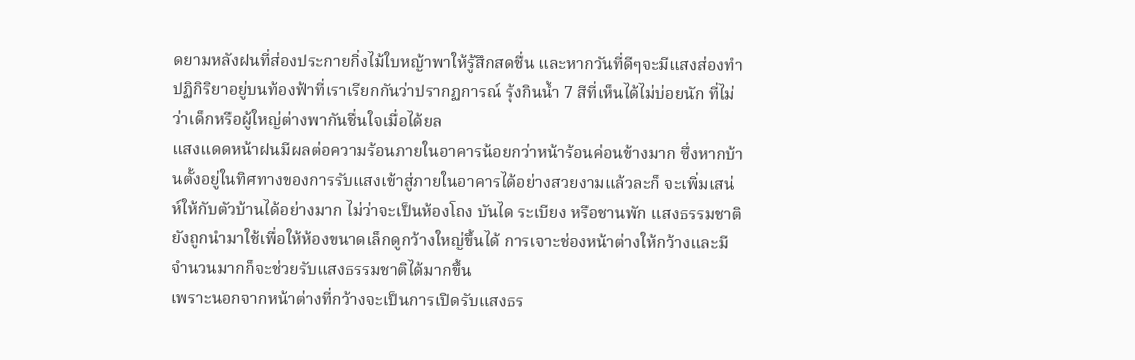ดยามหลังฝนที่ส่องประกายกิ่งไม้ใบหญ้าพาให้รู้สึกสดชื่น และหากวันที่ดีๆจะมีแสงส่องทำปฏิกิริยาอยู่บนท้องฟ้าที่เราเรียกกันว่าปรากฏการณ์ รุ้งกินน้ำ 7 สีที่เห็นได้ไม่บ่อยนัก ที่ไม่ว่าเด็กหรือผู้ใหญ่ต่างพากันชื่นใจเมื่อได้ยล
แสงแดดหน้าฝนมีผลต่อความร้อนภายในอาคารน้อยกว่าหน้าร้อนค่อนข้างมาก ซึ่งหากบ้านตั้งอยู่ในทิศทางของการรับแสงเข้าสู่ภายในอาคารได้อย่างสวยงามแล้วละก็ จะเพิ่มเสน่ห์ให้กับตัวบ้านได้อย่างมาก ไม่ว่าจะเป็นห้องโถง บันได ระเบียง หรือชานพัก แสงธรรมชาติยังถูกนำมาใช้เพื่อให้ห้องขนาดเล็กดูกว้างใหญ่ขึ้นได้ การเจาะช่องหน้าต่างให้กว้างและมีจำนวนมากก็จะช่วยรับแสงธรรมชาติได้มากขึ้น
เพราะนอกจากหน้าต่างที่กว้างจะเป็นการเปิดรับแสงธร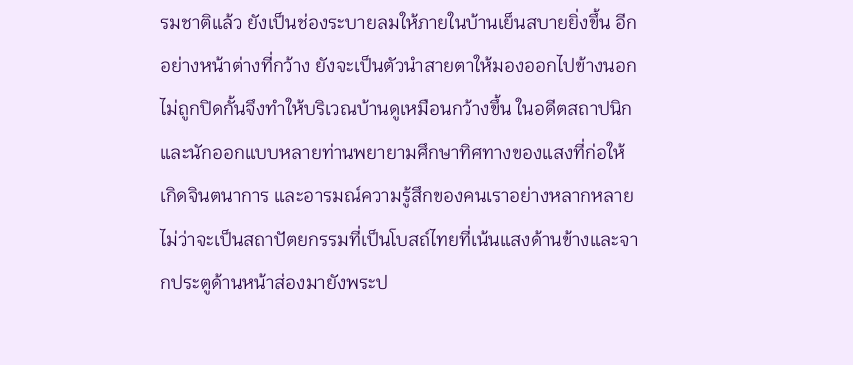รมชาติแล้ว ยังเป็นช่องระบายลมให้ภายในบ้านเย็นสบายยิ่งขึ้น อีกอย่างหน้าต่างที่กว้าง ยังจะเป็นตัวนำสายตาให้มองออกไปข้างนอก ไม่ถูกปิดกั้นจึงทำให้บริเวณบ้านดูเหมือนกว้างขึ้น ในอดีตสถาปนิกและนักออกแบบหลายท่านพยายามศึกษาทิศทางของแสงที่ก่อให้เกิดจินตนาการ และอารมณ์ความรู้สึกของคนเราอย่างหลากหลาย ไม่ว่าจะเป็นสถาปัตยกรรมที่เป็นโบสถ์ไทยที่เน้นแสงด้านข้างและจากประตูด้านหน้าส่องมายังพระป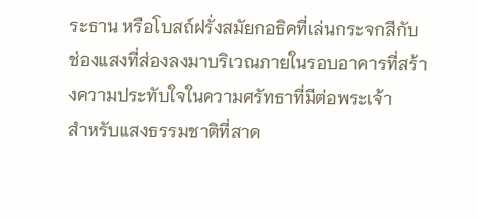ระธาน หรือโบสถ์ฝรั่งสมัยกอธิคที่เล่นกระจกสีกับช่องแสงที่ส่องลงมาบริเวณภายในรอบอาคารที่สร้างความประทับใจในความศรัทธาที่มีต่อพระเจ้า
สำหรับแสงธรรมชาติที่สาด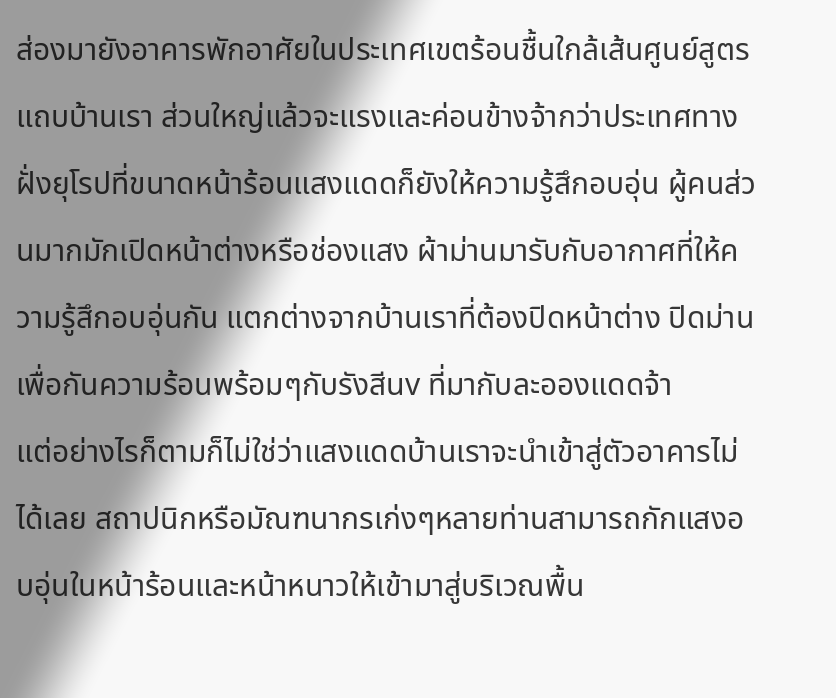ส่องมายังอาคารพักอาศัยในประเทศเขตร้อนชื้นใกล้เส้นศูนย์สูตรแถบบ้านเรา ส่วนใหญ่แล้วจะแรงและค่อนข้างจ้ากว่าประเทศทางฝั่งยุโรปที่ขนาดหน้าร้อนแสงแดดก็ยังให้ความรู้สึกอบอุ่น ผู้คนส่วนมากมักเปิดหน้าต่างหรือช่องแสง ผ้าม่านมารับกับอากาศที่ให้ความรู้สึกอบอุ่นกัน แตกต่างจากบ้านเราที่ต้องปิดหน้าต่าง ปิดม่านเพื่อกันความร้อนพร้อมๆกับรังสีuv ที่มากับละอองแดดจ้า
แต่อย่างไรก็ตามก็ไม่ใช่ว่าแสงแดดบ้านเราจะนำเข้าสู่ตัวอาคารไม่ได้เลย สถาปนิกหรือมัณฑนากรเก่งๆหลายท่านสามารถกักแสงอบอุ่นในหน้าร้อนและหน้าหนาวให้เข้ามาสู่บริเวณพื้น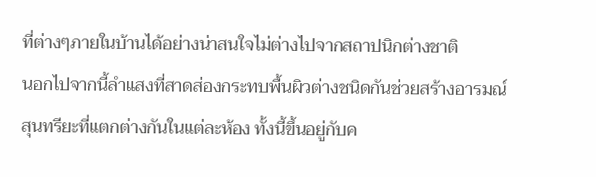ที่ต่างๆภายในบ้านได้อย่างน่าสนใจไม่ต่างไปจากสถาปนิกต่างชาติ
นอกไปจากนี้ลำแสงที่สาดส่องกระทบพื้นผิวต่างชนิดกันช่วยสร้างอารมณ์สุนทรียะที่แตกต่างกันในแต่ละห้อง ทั้งนี้ขึ้นอยู่กับค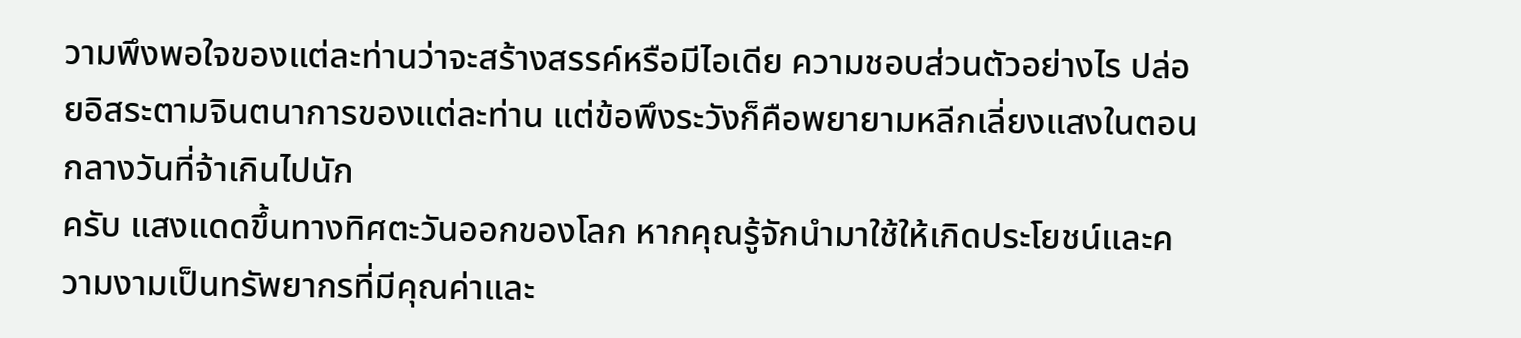วามพึงพอใจของแต่ละท่านว่าจะสร้างสรรค์หรือมีไอเดีย ความชอบส่วนตัวอย่างไร ปล่อยอิสระตามจินตนาการของแต่ละท่าน แต่ข้อพึงระวังก็คือพยายามหลีกเลี่ยงแสงในตอนกลางวันที่จ้าเกินไปนัก
ครับ แสงแดดขึ้นทางทิศตะวันออกของโลก หากคุณรู้จักนำมาใช้ให้เกิดประโยชน์และความงามเป็นทรัพยากรที่มีคุณค่าและ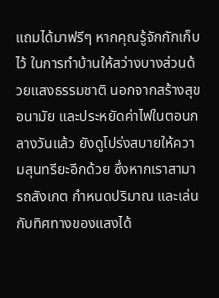แถมได้มาฟรีๆ หากคุณรู้จักกักเก็บไว้ ในการทำบ้านให้สว่างบางส่วนด้วยแสงธรรมชาติ นอกจากสร้างสุขอนามัย และประหยัดค่าไฟในตอนกลางวันแล้ว ยังดูโปร่งสบายให้ความสุนทรียะอีกด้วย ซึ่งหากเราสามารถสังเกต กำหนดปริมาณ และเล่นกับทิศทางของแสงได้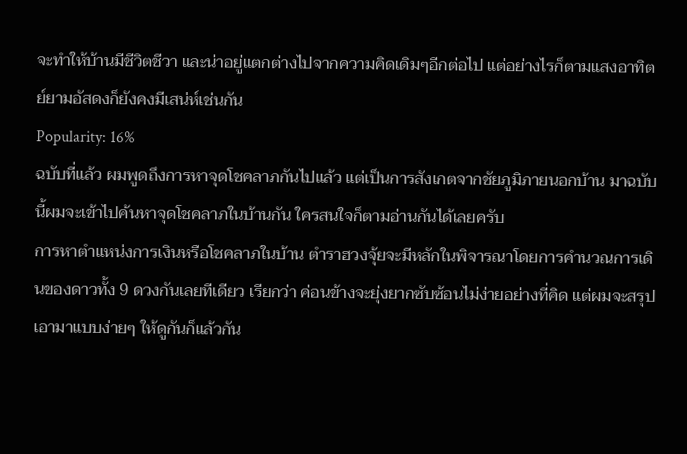จะทำให้บ้านมีชีวิตชีวา และน่าอยู่แตกต่างไปจากความคิดเดิมๆอีกต่อไป แต่อย่างไรก็ตามแสงอาทิตย์ยามอัสดงก็ยังคงมีเสน่ห์เช่นกัน
Popularity: 16%
ฉบับที่แล้ว ผมพูดถึงการหาจุดโชคลาภกันไปแล้ว แต่เป็นการสังเกตจากชัยภูมิภายนอกบ้าน มาฉบับนี้ผมจะเข้าไปค้นหาจุดโชคลาภในบ้านกัน ใครสนใจก็ตามอ่านกันได้เลยครับ
การหาตำแหน่งการเงินหรือโชคลาภในบ้าน ตำราฮวงจุ้ยจะมีหลักในพิจารณาโดยการคำนวณการเดินของดาวทั้ง 9 ดวงกันเลยทีเดียว เรียกว่า ค่อนข้างจะยุ่งยากซับซ้อนไม่ง่ายอย่างที่คิด แต่ผมจะสรุปเอามาแบบง่ายๆ ให้ดูกันก็แล้วกัน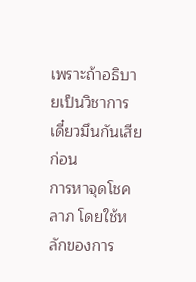เพราะถ้าอธิบายเป็นวิชาการ เดี๋ยวมึนกันเสียก่อน
การหาจุดโชคลาภ โดยใช้หลักของการ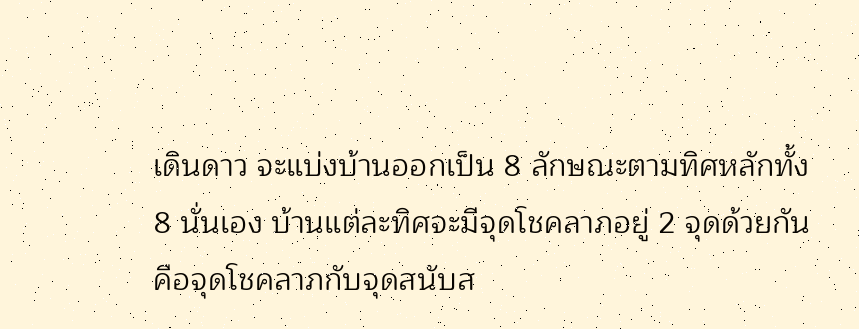เดินดาว จะแบ่งบ้านออกเป็น 8 ลักษณะตามทิศหลักทั้ง 8 นั่นเอง บ้านแต่ละทิศจะมีจุดโชคลาภอยู่ 2 จุดด้วยกัน คือจุดโชคลาภกับจุดสนับส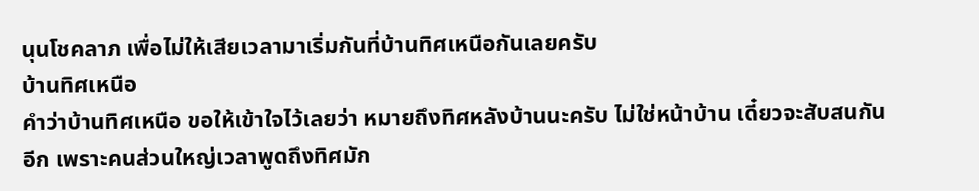นุนโชคลาภ เพื่อไม่ให้เสียเวลามาเริ่มกันที่บ้านทิศเหนือกันเลยครับ
บ้านทิศเหนือ
คำว่าบ้านทิศเหนือ ขอให้เข้าใจไว้เลยว่า หมายถึงทิศหลังบ้านนะครับ ไม่ใช่หน้าบ้าน เดี๋ยวจะสับสนกันอีก เพราะคนส่วนใหญ่เวลาพูดถึงทิศมัก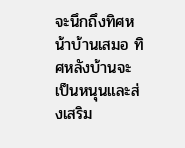จะนึกถึงทิศหน้าบ้านเสมอ ทิศหลังบ้านจะเป็นหนุนและส่งเสริม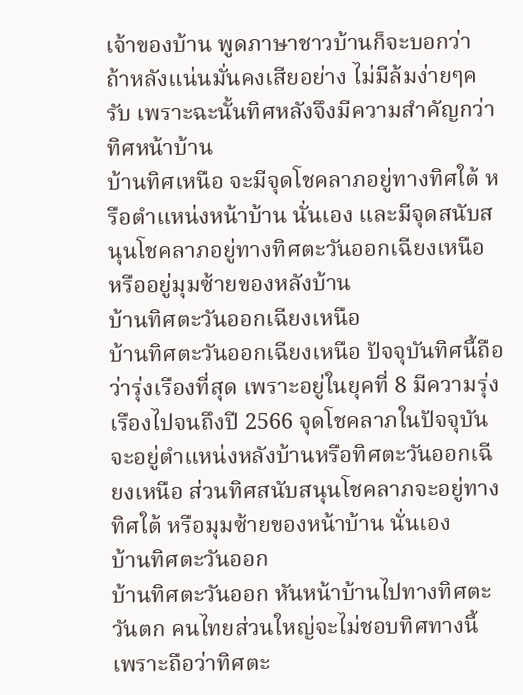เจ้าของบ้าน พูดภาษาชาวบ้านก็จะบอกว่า ถ้าหลังแน่นมั่นคงเสียอย่าง ไม่มีล้มง่ายๆครับ เพราะฉะนั้นทิศหลังจึงมีความสำคัญกว่าทิศหน้าบ้าน
บ้านทิศเหนือ จะมีจุดโชคลาภอยู่ทางทิศใต้ หรือตำแหน่งหน้าบ้าน นั่นเอง และมีจุดสนับสนุนโชคลาภอยู่ทางทิศตะวันออกเฉียงเหนือ หรืออยู่มุมซ้ายของหลังบ้าน
บ้านทิศตะวันออกเฉียงเหนือ
บ้านทิศตะวันออกเฉียงเหนือ ปัจจุบันทิศนี้ถือว่ารุ่งเรืองที่สุด เพราะอยู่ในยุคที่ 8 มีความรุ่งเรืองไปจนถึงปี 2566 จุดโชคลาภในปัจจุบันจะอยู่ตำแหน่งหลังบ้านหรือทิศตะวันออกเฉียงเหนือ ส่วนทิศสนับสนุนโชคลาภจะอยู่ทางทิศใต้ หรือมุมซ้ายของหน้าบ้าน นั่นเอง
บ้านทิศตะวันออก
บ้านทิศตะวันออก หันหน้าบ้านไปทางทิศตะวันตก คนไทยส่วนใหญ่จะไม่ชอบทิศทางนี้ เพราะถือว่าทิศตะ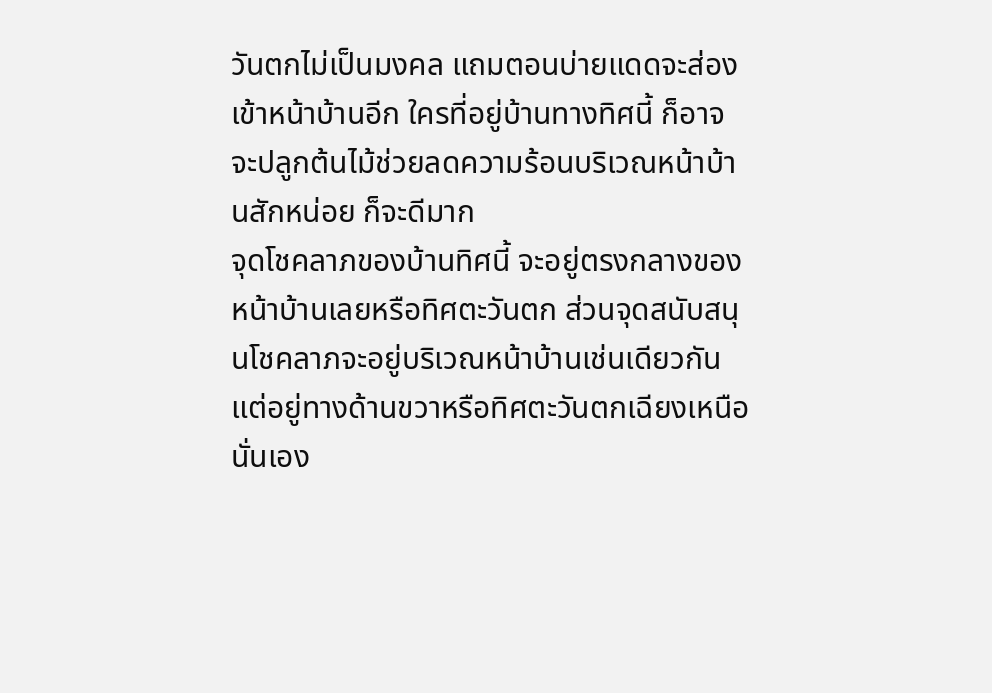วันตกไม่เป็นมงคล แถมตอนบ่ายแดดจะส่องเข้าหน้าบ้านอีก ใครที่อยู่บ้านทางทิศนี้ ก็อาจจะปลูกต้นไม้ช่วยลดความร้อนบริเวณหน้าบ้านสักหน่อย ก็จะดีมาก
จุดโชคลาภของบ้านทิศนี้ จะอยู่ตรงกลางของหน้าบ้านเลยหรือทิศตะวันตก ส่วนจุดสนับสนุนโชคลาภจะอยู่บริเวณหน้าบ้านเช่นเดียวกัน แต่อยู่ทางด้านขวาหรือทิศตะวันตกเฉียงเหนือ นั่นเอง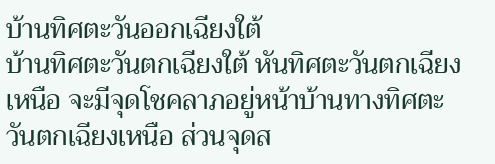บ้านทิศตะวันออกเฉียงใต้
บ้านทิศตะวันตกเฉียงใต้ หันทิศตะวันตกเฉียงเหนือ จะมีจุดโชคลาภอยู่หน้าบ้านทางทิศตะวันตกเฉียงเหนือ ส่วนจุดส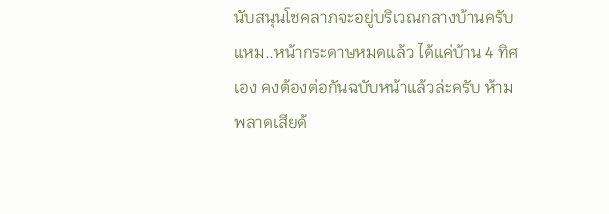นับสนุนโชคลาภจะอยู่บริเวณกลางบ้านครับ
แหม..หน้ากระดาษหมดแล้ว ได้แค่บ้าน 4 ทิศเอง คงต้องต่อกันฉบับหน้าแล้วล่ะครับ ห้ามพลาดเสียด้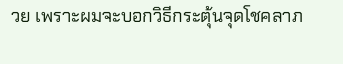วย เพราะผมจะบอกวิธีกระตุ้นจุดโชคลาภ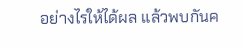อย่างไรให้ได้ผล แล้วพบกันค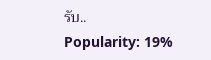รับ..
Popularity: 19%